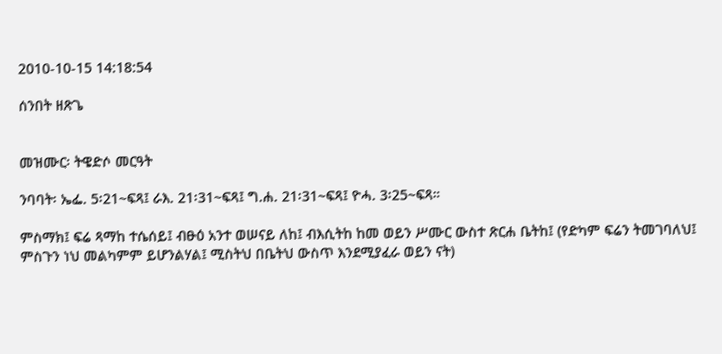2010-10-15 14:18:54

ሰንበት ዘጽጌ


መዝሙር፡ ትዌድሶ መርዓት

ንባባት፡ ኤፌ. 5፡21~ፍጻ፤ ራእ. 21፡31~ፍጻ፤ ግ.ሐ. 21፡31~ፍጻ፤ ዮሓ. 3፡25~ፍጻ።

ምስማክ፤ ፍሬ ጻማከ ተሴሰይ፤ ብፁዕ አንተ ወሠናይ ለከ፤ ብእሲትከ ከመ ወይን ሥሙር ውስተ ጽርሐ ቤትከ፤ (የድካም ፍሬን ትመገባለህ፤ ምስጉን ነህ መልካምም ይሆንልሃል፤ ሚስትህ በቤትህ ውስጥ እንደሚያፈራ ወይን ናት)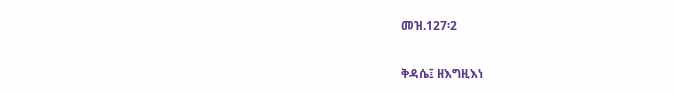መዝ.127፡2

ቅዳሴ፤ ዘእግዚእነ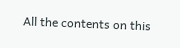All the contents on this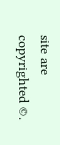site are copyrighted ©.